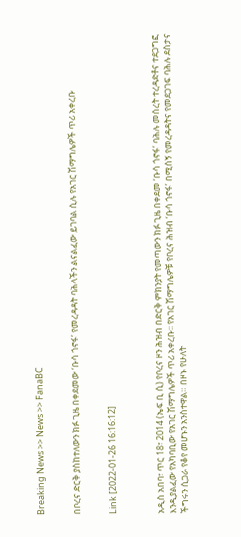Breaking News >> News >> FanaBC


በቦረና ድርቅ ያስከተለውን ክፉ ጊዜ በቀደመው ‘ቡሳ ጎኖፋ’ የመረዳዳት ባሕላችን ልናልፈው ይገባል ሲሉ የአገር ሽማግሌዎች ጥሪ አቀረቡ


Link [2022-01-26 16:16:12]



አዲስ አበባ፣ ጥር 18፣ 2014 (ኤፍ ቢ ሲ) የቦረና ዞን ሕዝብ በድርቅ ምክንያት የመጣውን ክፉ ጊዜ በቀደመ ‘ቡሳ ጎኖፋ’ ባሕሉ መሰረት ተረዳድቶና ተደጋግፎ እንዲያልፈው የአካባቢው የአገር ሽማግሌዎች ጥሪ አቀረቡ፡፡ የአገር ሽማግሌዎቹ የቦረና ሕዝብ ‘ቡሳ ጎኖፋ’ በሚሰኝ የመረዳዳትና የመደጋገፍ ባሕሉ ደስታና ችግሩን ሲጋራ የቆየ መሆኑን አንስተዋል። በዞኑ የሁለት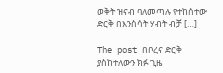ወቅት ዝናብ ባለመጣሉ የተከሰተው ድርቅ በእንስሳት ሃብት ብቻ […]

The post በቦረና ድርቅ ያስከተለውን ክፉ ጊዜ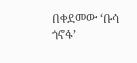በቀደመው ‘ቡሳ ጎኖፋ’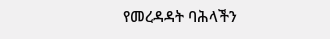የመረዳዳት ባሕላችን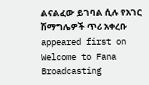ልናልፈው ይገባል ሲሉ የአገር ሽማግሌዎች ጥሪ አቀረቡ appeared first on Welcome to Fana Broadcasting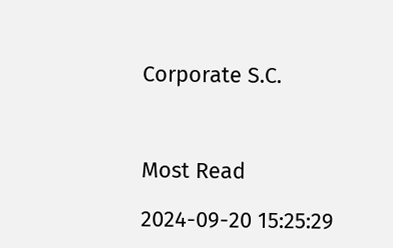Corporate S.C.



Most Read

2024-09-20 15:25:29